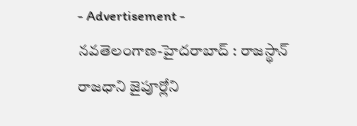- Advertisement -
నవతెలంగాణ-హైదరాబాద్ : రాజస్థాన్ రాజధాని జైపూర్లోని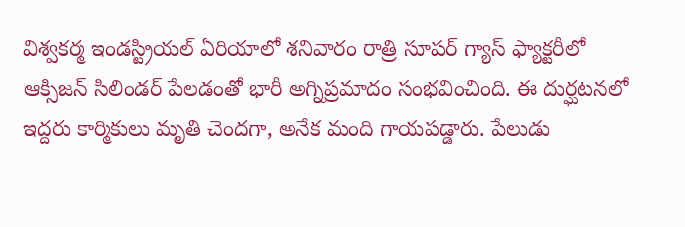విశ్వకర్మ ఇండస్ట్రియల్ ఏరియాలో శనివారం రాత్రి సూపర్ గ్యాస్ ఫ్యాక్టరీలో ఆక్సిజన్ సిలిండర్ పేలడంతో భారీ అగ్నిప్రమాదం సంభవించింది. ఈ దుర్ఘటనలో ఇద్దరు కార్మికులు మృతి చెందగా, అనేక మంది గాయపడ్డారు. పేలుడు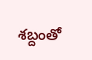శబ్దంతో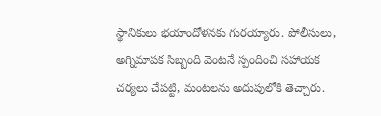స్థానికులు భయాందోళనకు గురయ్యారు. పోలీసులు, అగ్నిమాపక సిబ్బంది వెంటనే స్పందించి సహాయక చర్యలు చేపట్టి, మంటలను అదుపులోకి తెచ్చారు.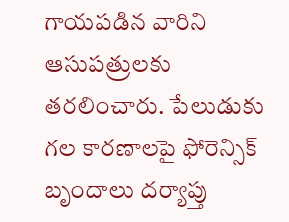గాయపడిన వారిని ఆసుపత్రులకు తరలించారు. పేలుడుకు గల కారణాలపై ఫోరెన్సిక్ బృందాలు దర్యాప్తు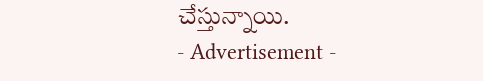చేస్తున్నాయి.
- Advertisement -